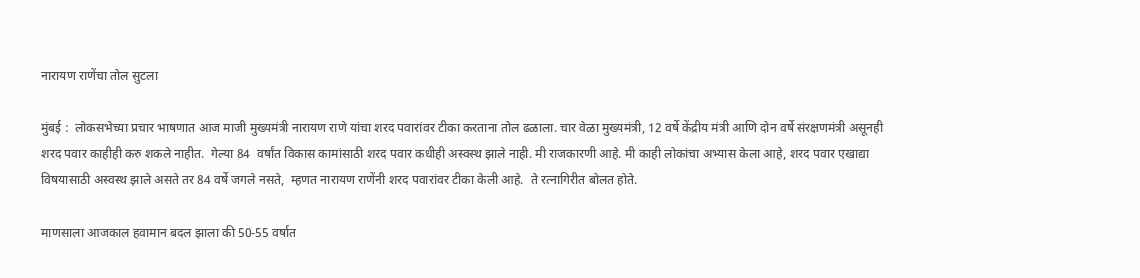नारायण राणेंचा तोल सुटला

मुंबई :  लोकसभेच्या प्रचार भाषणात आज माजी मुख्यमंत्री नारायण राणे यांचा शरद पवारांवर टीका करताना तोल ढळाला. चार वेळा मुख्यमंत्री, 12 वर्षे केंद्रीय मंत्री आणि दोन वर्षे संरक्षणमंत्री असूनही शरद पवार काहीही करु शकले नाहीत.  गेल्या 84  वर्षांत विकास कामांसाठी शरद पवार कधीही अस्वस्थ झाले नाही. मी राजकारणी आहे. मी काही लोकांचा अभ्यास केला आहे, शरद पवार एखाद्या विषयासाठी अस्वस्थ झाले असते तर 84 वर्षे जगले नसते,  म्हणत नारायण राणेंनी शरद पवारांवर टीका केली आहे.  ते रत्नागिरीत बोलत होते.

माणसाला आजकाल हवामान बदल झाला की 50-55 वर्षात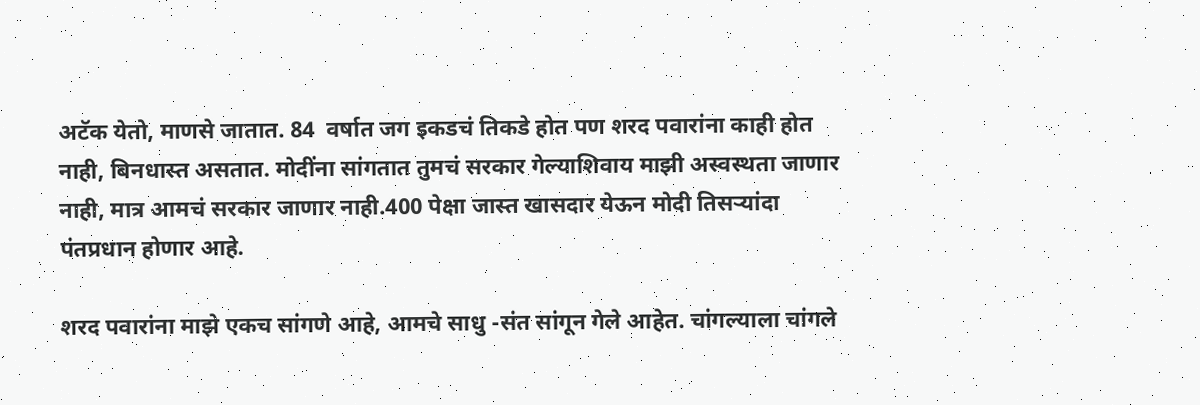अटॅक येतो, माणसे जातात. 84  वर्षात जग इकडचं तिकडे होत पण शरद पवारांना काही होत नाही, बिनधास्त असतात. मोदींना सांगतात तुमचं सरकार गेल्याशिवाय माझी अस्वस्थता जाणार नाही, मात्र आमचं सरकार जाणार नाही.400 पेक्षा जास्त खासदार येऊन मोदी तिसऱ्यांदा पंतप्रधान होणार आहे.

शरद पवारांना माझे एकच सांगणे आहे, आमचे साधु -संत सांगून गेले आहेत. चांगल्याला चांगले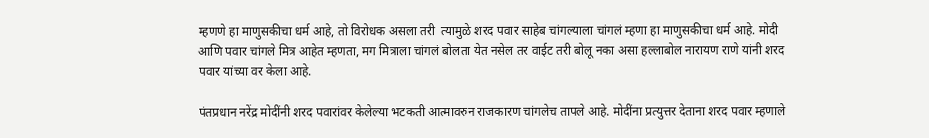म्हणणे हा माणुसकीचा धर्म आहे, तो विरोधक असला तरी  त्यामुळे शरद पवार साहेब चांगल्याला चांगलं म्हणा हा माणुसकीचा धर्म आहे. मोदी आणि पवार चांगले मित्र आहेत म्हणता, मग मित्राला चांगलं बोलता येत नसेल तर वाईट तरी बोलू नका असा हल्लाबोल नारायण राणे यांनी शरद पवार यांच्या वर केला आहे.

पंतप्रधान नरेंद्र मोदींनी शरद पवारांवर केलेल्या भटकती आत्मावरुन राजकारण चांगलेच तापले आहे. मोदींना प्रत्युत्तर देताना शरद पवार म्हणाले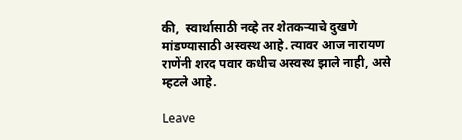की,  स्वार्थासाठी नव्हे तर शेतकऱ्याचे दुखणे मांडण्यासाठी अस्वस्थ आहे. त्यावर आज नारायण राणेंनी शरद पवार कधीच अस्वस्थ झाले नाही, असे म्हटले आहे.

Leave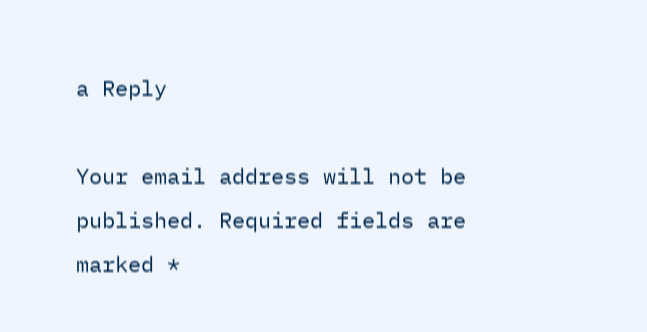a Reply

Your email address will not be published. Required fields are marked *